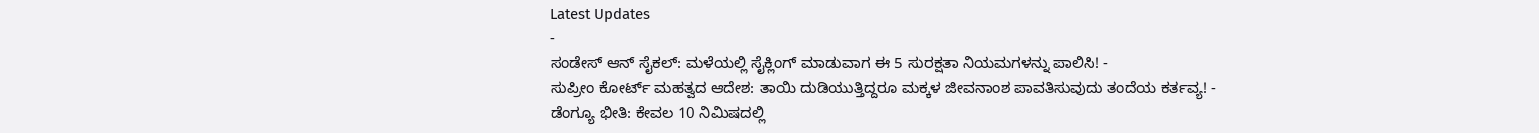Latest Updates
-
ಸಂಡೇಸ್ ಆನ್ ಸೈಕಲ್: ಮಳೆಯಲ್ಲಿ ಸೈಕ್ಲಿಂಗ್ ಮಾಡುವಾಗ ಈ 5 ಸುರಕ್ಷತಾ ನಿಯಮಗಳನ್ನು ಪಾಲಿಸಿ! -
ಸುಪ್ರೀಂ ಕೋರ್ಟ್ ಮಹತ್ವದ ಆದೇಶ: ತಾಯಿ ದುಡಿಯುತ್ತಿದ್ದರೂ ಮಕ್ಕಳ ಜೀವನಾಂಶ ಪಾವತಿಸುವುದು ತಂದೆಯ ಕರ್ತವ್ಯ! -
ಡೆಂಗ್ಯೂ ಭೀತಿ: ಕೇವಲ 10 ನಿಮಿಷದಲ್ಲಿ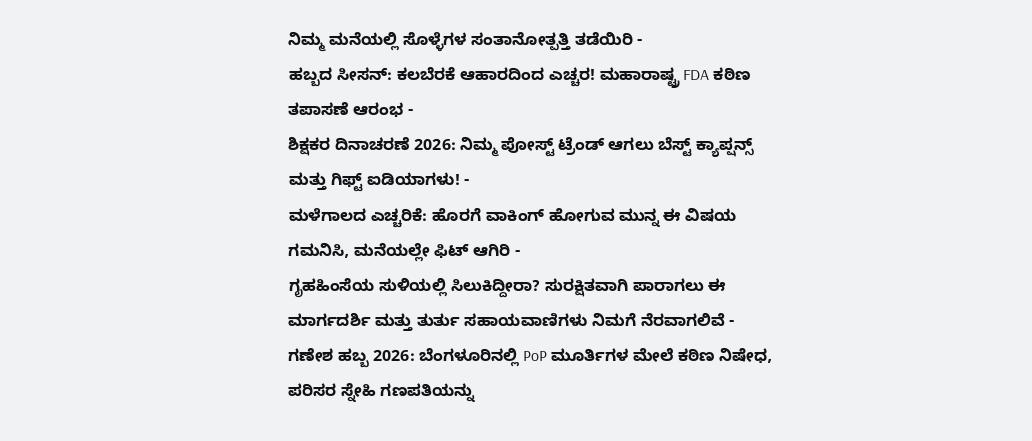ನಿಮ್ಮ ಮನೆಯಲ್ಲಿ ಸೊಳ್ಳೆಗಳ ಸಂತಾನೋತ್ಪತ್ತಿ ತಡೆಯಿರಿ -
ಹಬ್ಬದ ಸೀಸನ್: ಕಲಬೆರಕೆ ಆಹಾರದಿಂದ ಎಚ್ಚರ! ಮಹಾರಾಷ್ಟ್ರ FDA ಕಠಿಣ ತಪಾಸಣೆ ಆರಂಭ -
ಶಿಕ್ಷಕರ ದಿನಾಚರಣೆ 2026: ನಿಮ್ಮ ಪೋಸ್ಟ್ ಟ್ರೆಂಡ್ ಆಗಲು ಬೆಸ್ಟ್ ಕ್ಯಾಪ್ಷನ್ಸ್ ಮತ್ತು ಗಿಫ್ಟ್ ಐಡಿಯಾಗಳು! -
ಮಳೆಗಾಲದ ಎಚ್ಚರಿಕೆ: ಹೊರಗೆ ವಾಕಿಂಗ್ ಹೋಗುವ ಮುನ್ನ ಈ ವಿಷಯ ಗಮನಿಸಿ, ಮನೆಯಲ್ಲೇ ಫಿಟ್ ಆಗಿರಿ -
ಗೃಹಹಿಂಸೆಯ ಸುಳಿಯಲ್ಲಿ ಸಿಲುಕಿದ್ದೀರಾ? ಸುರಕ್ಷಿತವಾಗಿ ಪಾರಾಗಲು ಈ ಮಾರ್ಗದರ್ಶಿ ಮತ್ತು ತುರ್ತು ಸಹಾಯವಾಣಿಗಳು ನಿಮಗೆ ನೆರವಾಗಲಿವೆ -
ಗಣೇಶ ಹಬ್ಬ 2026: ಬೆಂಗಳೂರಿನಲ್ಲಿ PoP ಮೂರ್ತಿಗಳ ಮೇಲೆ ಕಠಿಣ ನಿಷೇಧ, ಪರಿಸರ ಸ್ನೇಹಿ ಗಣಪತಿಯನ್ನು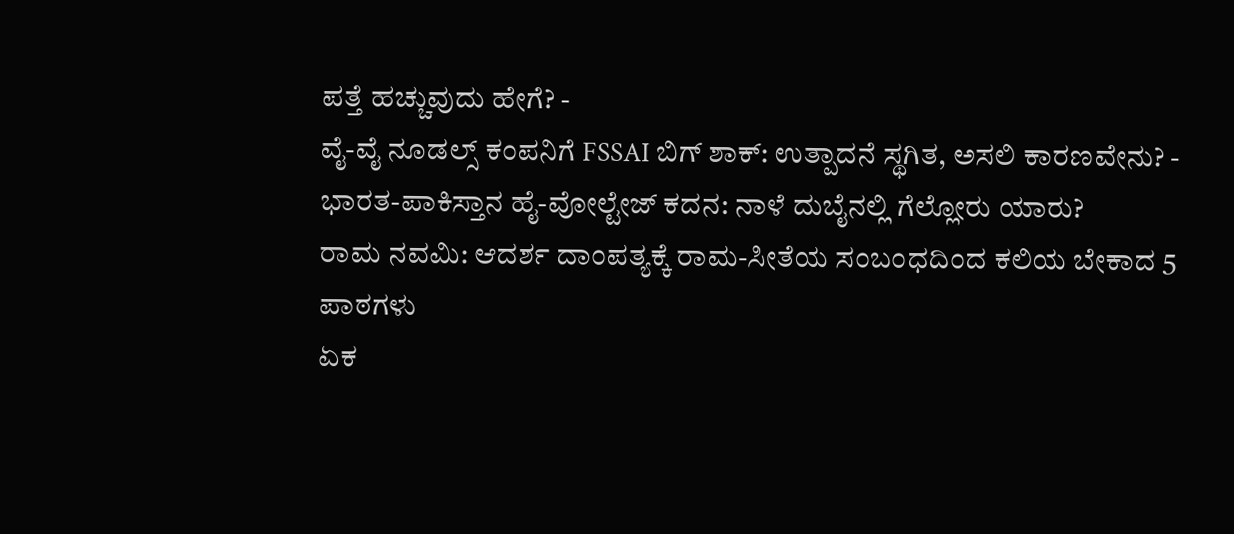ಪತ್ತೆ ಹಚ್ಚುವುದು ಹೇಗೆ? -
ವೈ-ವೈ ನೂಡಲ್ಸ್ ಕಂಪನಿಗೆ FSSAI ಬಿಗ್ ಶಾಕ್: ಉತ್ಪಾದನೆ ಸ್ಥಗಿತ, ಅಸಲಿ ಕಾರಣವೇನು? -
ಭಾರತ-ಪಾಕಿಸ್ತಾನ ಹೈ-ವೋಲ್ಟೇಜ್ ಕದನ: ನಾಳೆ ದುಬೈನಲ್ಲಿ ಗೆಲ್ಲೋರು ಯಾರು?
ರಾಮ ನವಮಿ: ಆದರ್ಶ ದಾಂಪತ್ಯಕ್ಕೆ ರಾಮ-ಸೀತೆಯ ಸಂಬಂಧದಿಂದ ಕಲಿಯ ಬೇಕಾದ 5 ಪಾಠಗಳು
ಏಕ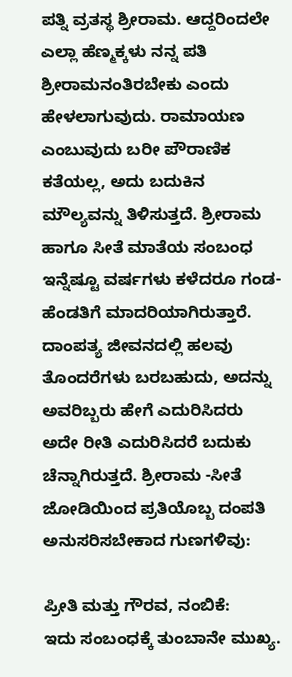ಪತ್ನಿ ವ್ರತಸ್ಥ ಶ್ರೀರಾಮ. ಆದ್ದರಿಂದಲೇ ಎಲ್ಲಾ ಹೆಣ್ಮಕ್ಕಳು ನನ್ನ ಪತಿ ಶ್ರೀರಾಮನಂತಿರಬೇಕು ಎಂದು ಹೇಳಲಾಗುವುದು. ರಾಮಾಯಣ ಎಂಬುವುದು ಬರೀ ಪೌರಾಣಿಕ ಕತೆಯಲ್ಲ, ಅದು ಬದುಕಿನ ಮೌಲ್ಯವನ್ನು ತಿಳಿಸುತ್ತದೆ. ಶ್ರೀರಾಮ ಹಾಗೂ ಸೀತೆ ಮಾತೆಯ ಸಂಬಂಧ ಇನ್ನೆಷ್ಟೂ ವರ್ಷಗಳು ಕಳೆದರೂ ಗಂಡ-ಹೆಂಡತಿಗೆ ಮಾದರಿಯಾಗಿರುತ್ತಾರೆ.
ದಾಂಪತ್ಯ ಜೀವನದಲ್ಲಿ ಹಲವು ತೊಂದರೆಗಳು ಬರಬಹುದು, ಅದನ್ನು ಅವರಿಬ್ಬರು ಹೇಗೆ ಎದುರಿಸಿದರು ಅದೇ ರೀತಿ ಎದುರಿಸಿದರೆ ಬದುಕು ಚೆನ್ನಾಗಿರುತ್ತದೆ. ಶ್ರೀರಾಮ -ಸೀತೆ ಜೋಡಿಯಿಂದ ಪ್ರತಿಯೊಬ್ಬ ದಂಪತಿ ಅನುಸರಿಸಬೇಕಾದ ಗುಣಗಳಿವು:

ಪ್ರೀತಿ ಮತ್ತು ಗೌರವ, ನಂಬಿಕೆ:
ಇದು ಸಂಬಂಧಕ್ಕೆ ತುಂಬಾನೇ ಮುಖ್ಯ.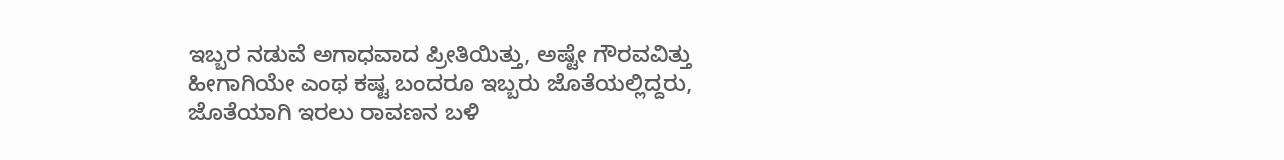ಇಬ್ಬರ ನಡುವೆ ಅಗಾಧವಾದ ಪ್ರೀತಿಯಿತ್ತು, ಅಷ್ಟೇ ಗೌರವವಿತ್ತು ಹೀಗಾಗಿಯೇ ಎಂಥ ಕಷ್ಟ ಬಂದರೂ ಇಬ್ಬರು ಜೊತೆಯಲ್ಲಿದ್ದರು, ಜೊತೆಯಾಗಿ ಇರಲು ರಾವಣನ ಬಳಿ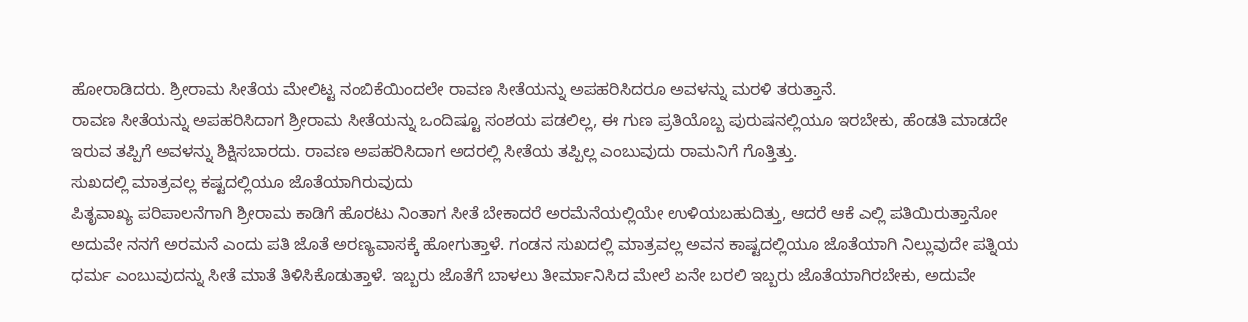ಹೋರಾಡಿದರು. ಶ್ರೀರಾಮ ಸೀತೆಯ ಮೇಲಿಟ್ಟ ನಂಬಿಕೆಯಿಂದಲೇ ರಾವಣ ಸೀತೆಯನ್ನು ಅಪಹರಿಸಿದರೂ ಅವಳನ್ನು ಮರಳಿ ತರುತ್ತಾನೆ.
ರಾವಣ ಸೀತೆಯನ್ನು ಅಪಹರಿಸಿದಾಗ ಶ್ರೀರಾಮ ಸೀತೆಯನ್ನು ಒಂದಿಷ್ಟೂ ಸಂಶಯ ಪಡಲಿಲ್ಲ, ಈ ಗುಣ ಪ್ರತಿಯೊಬ್ಬ ಪುರುಷನಲ್ಲಿಯೂ ಇರಬೇಕು, ಹೆಂಡತಿ ಮಾಡದೇ ಇರುವ ತಪ್ಪಿಗೆ ಅವಳನ್ನು ಶಿಕ್ಷಿಸಬಾರದು. ರಾವಣ ಅಪಹರಿಸಿದಾಗ ಅದರಲ್ಲಿ ಸೀತೆಯ ತಪ್ಪಿಲ್ಲ ಎಂಬುವುದು ರಾಮನಿಗೆ ಗೊತ್ತಿತ್ತು.
ಸುಖದಲ್ಲಿ ಮಾತ್ರವಲ್ಲ ಕಷ್ಟದಲ್ಲಿಯೂ ಜೊತೆಯಾಗಿರುವುದು
ಪಿತೃವಾಖ್ಯ ಪರಿಪಾಲನೆಗಾಗಿ ಶ್ರೀರಾಮ ಕಾಡಿಗೆ ಹೊರಟು ನಿಂತಾಗ ಸೀತೆ ಬೇಕಾದರೆ ಅರಮೆನೆಯಲ್ಲಿಯೇ ಉಳಿಯಬಹುದಿತ್ತು, ಆದರೆ ಆಕೆ ಎಲ್ಲಿ ಪತಿಯಿರುತ್ತಾನೋ ಅದುವೇ ನನಗೆ ಅರಮನೆ ಎಂದು ಪತಿ ಜೊತೆ ಅರಣ್ಯವಾಸಕ್ಕೆ ಹೋಗುತ್ತಾಳೆ. ಗಂಡನ ಸುಖದಲ್ಲಿ ಮಾತ್ರವಲ್ಲ ಅವನ ಕಾಷ್ಟದಲ್ಲಿಯೂ ಜೊತೆಯಾಗಿ ನಿಲ್ಲುವುದೇ ಪತ್ನಿಯ ಧರ್ಮ ಎಂಬುವುದನ್ನು ಸೀತೆ ಮಾತೆ ತಿಳಿಸಿಕೊಡುತ್ತಾಳೆ. ಇಬ್ಬರು ಜೊತೆಗೆ ಬಾಳಲು ತೀರ್ಮಾನಿಸಿದ ಮೇಲೆ ಏನೇ ಬರಲಿ ಇಬ್ಬರು ಜೊತೆಯಾಗಿರಬೇಕು, ಅದುವೇ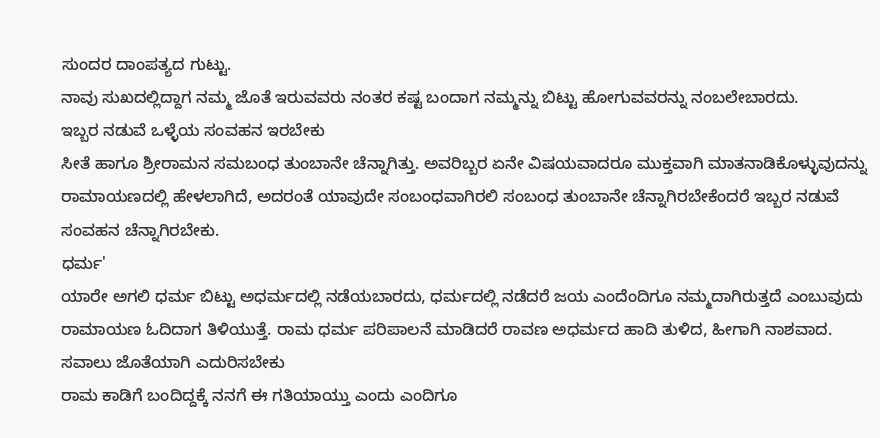ಸುಂದರ ದಾಂಪತ್ಯದ ಗುಟ್ಟು.
ನಾವು ಸುಖದಲ್ಲಿದ್ದಾಗ ನಮ್ಮ ಜೊತೆ ಇರುವವರು ನಂತರ ಕಷ್ಟ ಬಂದಾಗ ನಮ್ಮನ್ನು ಬಿಟ್ಟು ಹೋಗುವವರನ್ನು ನಂಬಲೇಬಾರದು.
ಇಬ್ಬರ ನಡುವೆ ಒಳ್ಳೆಯ ಸಂವಹನ ಇರಬೇಕು
ಸೀತೆ ಹಾಗೂ ಶ್ರೀರಾಮನ ಸಮಬಂಧ ತುಂಬಾನೇ ಚೆನ್ನಾಗಿತ್ತು. ಅವರಿಬ್ಬರ ಏನೇ ವಿಷಯವಾದರೂ ಮುಕ್ತವಾಗಿ ಮಾತನಾಡಿಕೊಳ್ಳುವುದನ್ನು ರಾಮಾಯಣದಲ್ಲಿ ಹೇಳಲಾಗಿದೆ, ಅದರಂತೆ ಯಾವುದೇ ಸಂಬಂಧವಾಗಿರಲಿ ಸಂಬಂಧ ತುಂಬಾನೇ ಚೆನ್ನಾಗಿರಬೇಕೆಂದರೆ ಇಬ್ಬರ ನಡುವೆ ಸಂವಹನ ಚೆನ್ನಾಗಿರಬೇಕು.
ಧರ್ಮ'
ಯಾರೇ ಅಗಲಿ ಧರ್ಮ ಬಿಟ್ಟು ಅಧರ್ಮದಲ್ಲಿ ನಡೆಯಬಾರದು, ಧರ್ಮದಲ್ಲಿ ನಡೆದರೆ ಜಯ ಎಂದೆಂದಿಗೂ ನಮ್ಮದಾಗಿರುತ್ತದೆ ಎಂಬುವುದು ರಾಮಾಯಣ ಓದಿದಾಗ ತಿಳಿಯುತ್ತೆ. ರಾಮ ಧರ್ಮ ಪರಿಪಾಲನೆ ಮಾಡಿದರೆ ರಾವಣ ಅಧರ್ಮದ ಹಾದಿ ತುಳಿದ, ಹೀಗಾಗಿ ನಾಶವಾದ.
ಸವಾಲು ಜೊತೆಯಾಗಿ ಎದುರಿಸಬೇಕು
ರಾಮ ಕಾಡಿಗೆ ಬಂದಿದ್ದಕ್ಕೆ ನನಗೆ ಈ ಗತಿಯಾಯ್ತು ಎಂದು ಎಂದಿಗೂ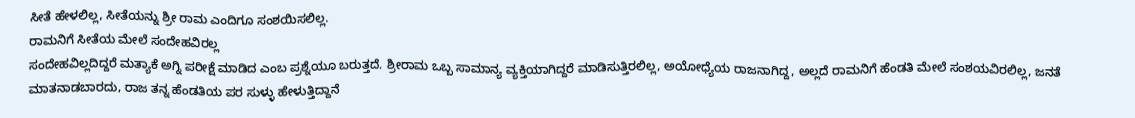ಸೀತೆ ಹೇಳಲಿಲ್ಲ, ಸೀತೆಯನ್ನು ಶ್ರೀ ರಾಮ ಎಂದಿಗೂ ಸಂಶಯಿಸಲಿಲ್ಲ.
ರಾಮನಿಗೆ ಸೀತೆಯ ಮೇಲೆ ಸಂದೇಹವಿರಲ್ಲ
ಸಂದೇಹವಿಲ್ಲದಿದ್ದರೆ ಮತ್ಯಾಕೆ ಅಗ್ನಿ ಪರೀಕ್ಷೆ ಮಾಡಿದ ಎಂಬ ಪ್ರಶ್ನೆಯೂ ಬರುತ್ತದೆ. ಶ್ರೀರಾಮ ಒಬ್ಬ ಸಾಮಾನ್ಯ ವ್ಯಕ್ತಿಯಾಗಿದ್ದರೆ ಮಾಡಿಸುತ್ತಿರಲಿಲ್ಲ, ಅಯೋಧ್ಯೆಯ ರಾಜನಾಗಿದ್ದ, ಅಲ್ಲದೆ ರಾಮನಿಗೆ ಹೆಂಡತಿ ಮೇಲೆ ಸಂಶಯವಿರಲಿಲ್ಲ, ಜನತೆ ಮಾತನಾಡಬಾರದು, ರಾಜ ತನ್ನ ಹೆಂಡತಿಯ ಪರ ಸುಳ್ಳು ಹೇಳುತ್ತಿದ್ದಾನೆ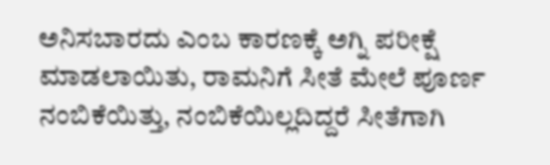ಅನಿಸಬಾರದು ಎಂಬ ಕಾರಣಕ್ಕೆ ಅಗ್ನಿ ಪರೀಕ್ಷೆ ಮಾಡಲಾಯಿತು, ರಾಮನಿಗೆ ಸೀತೆ ಮೇಲೆ ಪೂರ್ಣ ನಂಬಿಕೆಯಿತ್ತು, ನಂಬಿಕೆಯಿಲ್ಲದಿದ್ದರೆ ಸೀತೆಗಾಗಿ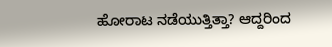ಹೋರಾಟ ನಡೆಯುತ್ತಿತ್ತಾ? ಆದ್ದರಿಂದ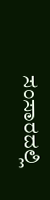ಸಂಸಾರದಲ್ಲಿ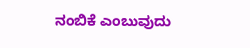ನಂಬಿಕೆ ಎಂಬುವುದು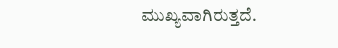ಮುಖ್ಯವಾಗಿರುತ್ತದೆ.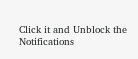Click it and Unblock the Notifications